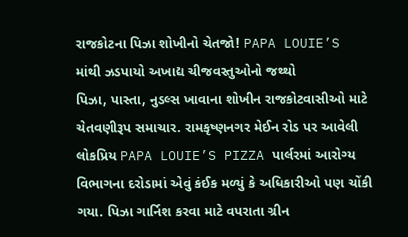રાજકોટના પિઝા શોખીનો ચેતજો! PAPA LOUIE’S માંથી ઝડપાયો અખાદ્ય ચીજવસ્તુઓનો જથ્થો
પિઝા, પાસ્તા, નુડલ્સ ખાવાના શોખીન રાજકોટવાસીઓ માટે ચેતવણીરૂપ સમાચાર. રામકૃષ્ણનગર મેઈન રોડ પર આવેલી લોકપ્રિય PAPA LOUIE’S PIZZA પાર્લરમાં આરોગ્ય વિભાગના દરોડામાં એવું કંઈક મળ્યું કે અધિકારીઓ પણ ચોંકી ગયા. પિઝા ગાર્નિશ કરવા માટે વપરાતા ગ્રીન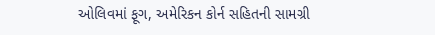ઓલિવમાં ફૂગ, અમેરિકન કોર્ન સહિતની સામગ્રી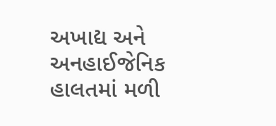અખાદ્ય અને અનહાઈજેનિક હાલતમાં મળી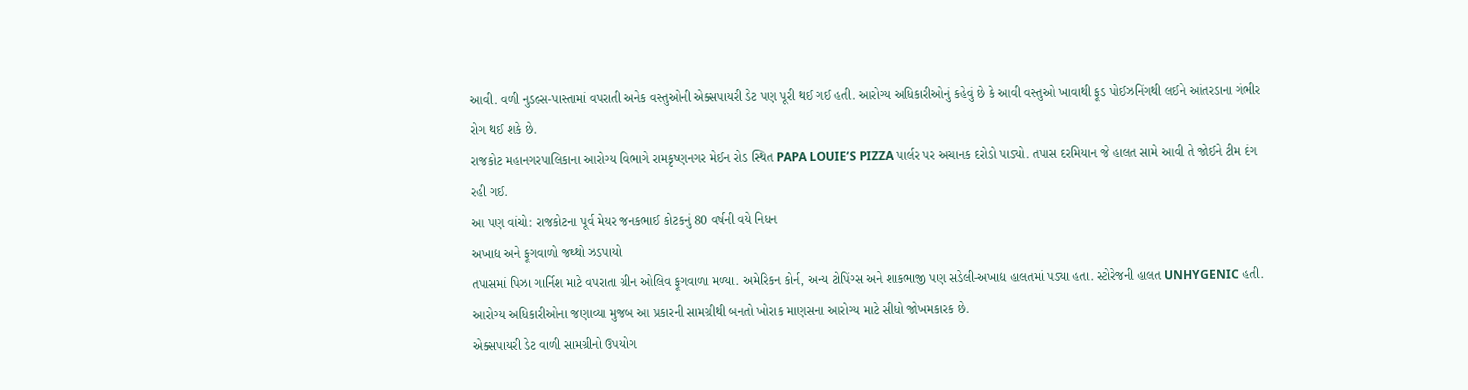આવી. વળી નુડલ્સ-પાસ્તામાં વપરાતી અનેક વસ્તુઓની એક્સપાયરી ડેટ પણ પૂરી થઈ ગઈ હતી. આરોગ્ય અધિકારીઓનું કહેવું છે કે આવી વસ્તુઓ ખાવાથી ફૂડ પોઈઝનિંગથી લઈને આંતરડાના ગંભીર રોગ થઈ શકે છે.
રાજકોટ મહાનગરપાલિકાના આરોગ્ય વિભાગે રામકૃષ્ણનગર મેઈન રોડ સ્થિત PAPA LOUIE’S PIZZA પાર્લર પર અચાનક દરોડો પાડ્યો. તપાસ દરમિયાન જે હાલત સામે આવી તે જોઈને ટીમ દંગ રહી ગઈ.
આ પણ વાંચો: રાજકોટના પૂર્વ મેયર જનકભાઈ કોટકનું 80 વર્ષની વયે નિધન
અખાદ્ય અને ફૂગવાળો જથ્થો ઝડપાયો
તપાસમાં પિઝા ગાર્નિશ માટે વપરાતા ગ્રીન ઓલિવ ફૂગવાળા મળ્યા. અમેરિકન કોર્ન, અન્ય ટોપિંગ્સ અને શાકભાજી પણ સડેલી-અખાદ્ય હાલતમાં પડ્યા હતા. સ્ટોરેજની હાલત UNHYGENIC હતી. આરોગ્ય અધિકારીઓના જણાવ્યા મુજબ આ પ્રકારની સામગ્રીથી બનતો ખોરાક માણસના આરોગ્ય માટે સીધો જોખમકારક છે.
એક્સપાયરી ડેટ વાળી સામગ્રીનો ઉપયોગ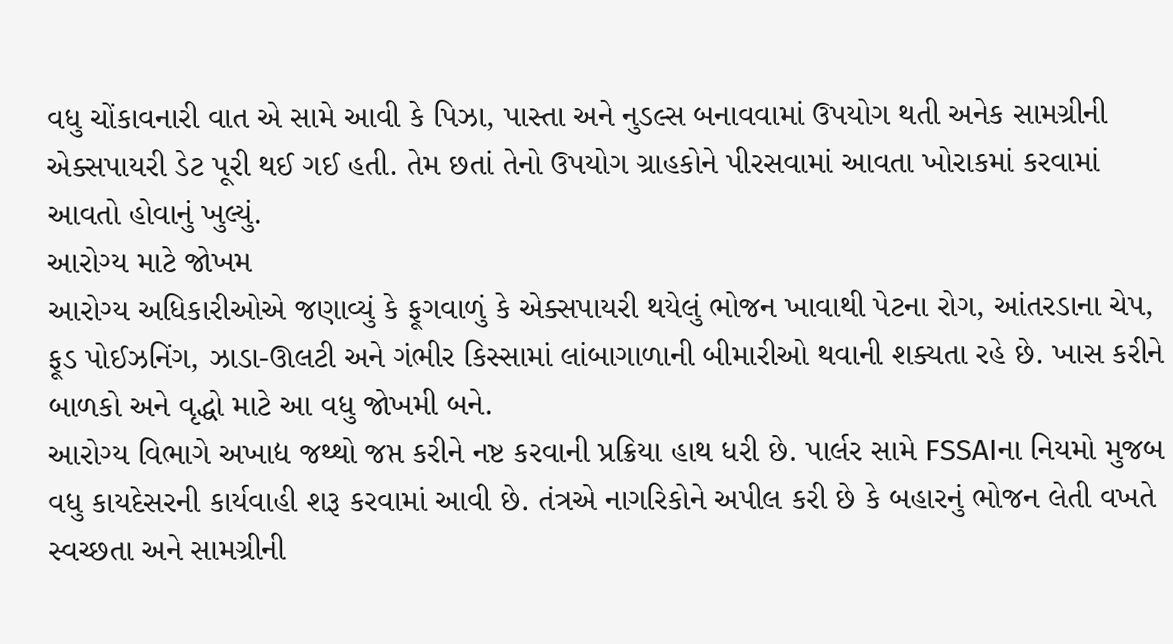વધુ ચોંકાવનારી વાત એ સામે આવી કે પિઝા, પાસ્તા અને નુડલ્સ બનાવવામાં ઉપયોગ થતી અનેક સામગ્રીની એક્સપાયરી ડેટ પૂરી થઈ ગઈ હતી. તેમ છતાં તેનો ઉપયોગ ગ્રાહકોને પીરસવામાં આવતા ખોરાકમાં કરવામાં આવતો હોવાનું ખુલ્યું.
આરોગ્ય માટે જોખમ
આરોગ્ય અધિકારીઓએ જણાવ્યું કે ફૂગવાળું કે એક્સપાયરી થયેલું ભોજન ખાવાથી પેટના રોગ, આંતરડાના ચેપ, ફૂડ પોઈઝનિંગ, ઝાડા-ઊલટી અને ગંભીર કિસ્સામાં લાંબાગાળાની બીમારીઓ થવાની શક્યતા રહે છે. ખાસ કરીને બાળકો અને વૃદ્ધો માટે આ વધુ જોખમી બને.
આરોગ્ય વિભાગે અખાદ્ય જથ્થો જપ્ત કરીને નષ્ટ કરવાની પ્રક્રિયા હાથ ધરી છે. પાર્લર સામે FSSAIના નિયમો મુજબ વધુ કાયદેસરની કાર્યવાહી શરૂ કરવામાં આવી છે. તંત્રએ નાગરિકોને અપીલ કરી છે કે બહારનું ભોજન લેતી વખતે સ્વચ્છતા અને સામગ્રીની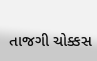તાજગી ચોક્કસ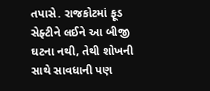તપાસે. રાજકોટમાં ફૂડ સેફ્ટીને લઈને આ બીજી ઘટના નથી, તેથી શોખની સાથે સાવધાની પણ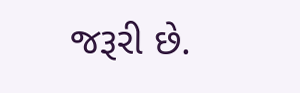જરૂરી છે.